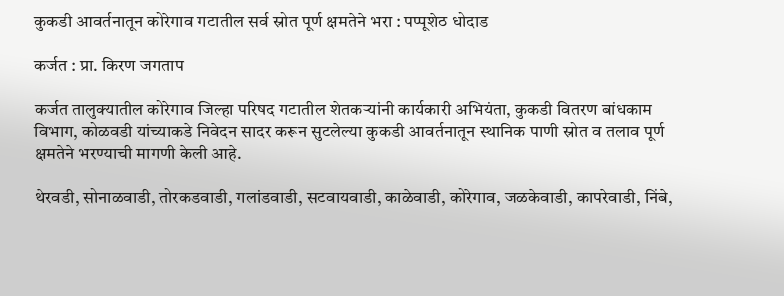कुकडी आवर्तनातून कोरेगाव गटातील सर्व स्रोत पूर्ण क्षमतेने भरा : पप्पूशेठ धोदाड

कर्जत : प्रा. किरण जगताप

कर्जत तालुक्यातील कोरेगाव जिल्हा परिषद गटातील शेतकऱ्यांनी कार्यकारी अभियंता, कुकडी वितरण बांधकाम विभाग, कोळवडी यांच्याकडे निवेदन सादर करून सुटलेल्या कुकडी आवर्तनातून स्थानिक पाणी स्रोत व तलाव पूर्ण क्षमतेने भरण्याची मागणी केली आहे.

थेरवडी, सोनाळवाडी, तोरकडवाडी, गलांडवाडी, सटवायवाडी, काळेवाडी, कोरेगाव, जळकेवाडी, कापरेवाडी, निंबे,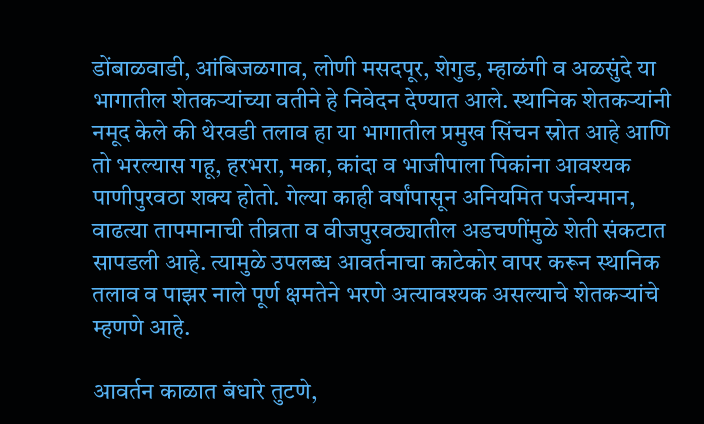डोंबाळवाडी, आंबिजळगाव, लोणी मसदपूर, शेगुड, म्हाळंगी व अळसुंदे या भागातील शेतकऱ्यांच्या वतीने हे निवेदन देण्यात आले. स्थानिक शेतकऱ्यांनी नमूद केले की थेरवडी तलाव हा या भागातील प्रमुख सिंचन स्रोत आहे आणि तो भरल्यास गहू, हरभरा, मका, कांदा व भाजीपाला पिकांना आवश्यक पाणीपुरवठा शक्य होतो. गेल्या काही वर्षांपासून अनियमित पर्जन्यमान, वाढत्या तापमानाची तीव्रता व वीजपुरवठ्यातील अडचणींमुळे शेती संकटात सापडली आहे. त्यामुळे उपलब्ध आवर्तनाचा काटेकोर वापर करून स्थानिक तलाव व पाझर नाले पूर्ण क्षमतेने भरणे अत्यावश्यक असल्याचे शेतकऱ्यांचे म्हणणे आहे.

आवर्तन काळात बंधारे तुटणे,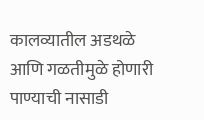कालव्यातील अडथळे आणि गळतीमुळे होणारी पाण्याची नासाडी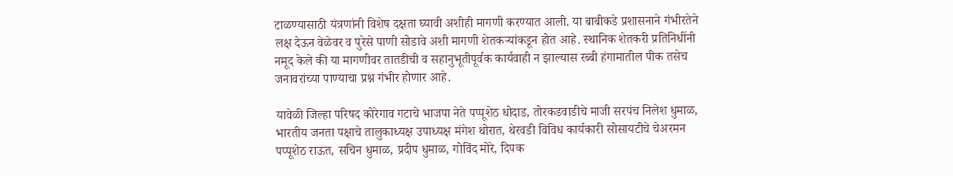टाळण्यासाठी यंत्रणांनी विशेष दक्षता घ्यावी अशीही मागणी करण्यात आली. या बाबीकडे प्रशासनाने गंभीरतेने लक्ष देऊन वेळेवर व पुरेसे पाणी सोडावे अशी मागणी शेतकऱ्यांकडून होत आहे. स्थानिक शेतकरी प्रतिनिधींनी नमूद केले की या मागणीवर तातडीची व सहानुभूतीपूर्वक कार्यवाही न झाल्यास रब्बी हंगामातील पीक तसेच जनावरांच्या पाण्याचा प्रश्न गंभीर होणार आहे.

यावेळी जिल्हा परिषद कोरेगाव गटाचे भाजपा नेते पप्पूशेठ धोदाड, तोरकडवाडीचे माजी सरपंच निलेश धुमाळ, भारतीय जनता पक्षाचे तालुकाध्यक्ष उपाध्यक्ष मंगेश थोरात, थेरवडी विविध कार्यकारी सोसायटीचे चेअरमन पप्पूशेठ राऊत, सचिन धुमाळ, प्रदीप धुमाळ, गोविंद मोरे, दिपक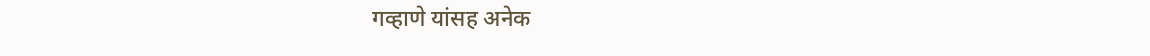गव्हाणे यांसह अनेक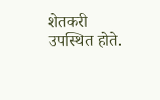शेतकरी उपस्थित होते.